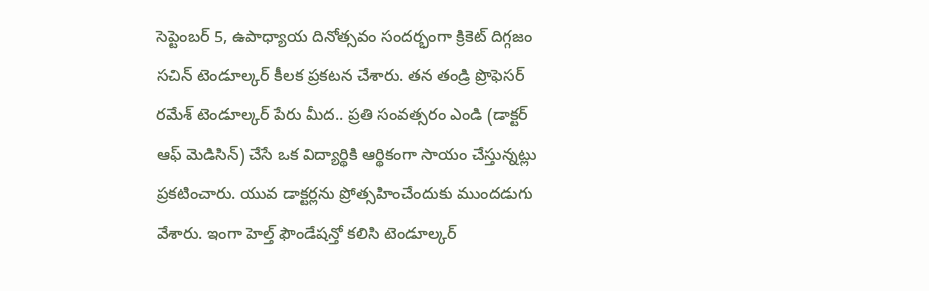సెప్టెంబర్ 5, ఉపాధ్యాయ దినోత్సవం సందర్భంగా క్రికెట్ దిగ్గజం సచిన్ టెండూల్కర్ కీలక ప్రకటన చేశారు. తన తండ్రి ప్రొఫెసర్ రమేశ్ టెండూల్కర్ పేరు మీద.. ప్రతి సంవత్సరం ఎండి (డాక్టర్ ఆఫ్ మెడిసిన్) చేసే ఒక విద్యార్థికి ఆర్థికంగా సాయం చేస్తున్నట్లు ప్రకటించారు. యువ డాక్టర్లను ప్రోత్సహించేందుకు ముందడుగు వేశారు. ఇంగా హెల్త్ ఫౌండేషన్తో కలిసి టెండూల్కర్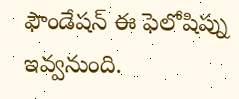ఫౌండేషన్ ఈ ఫెలోషిప్ను ఇవ్వనుంది.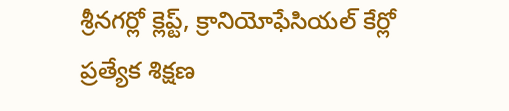శ్రీనగర్లో క్లెప్ట్, క్రానియోఫేసియల్ కేర్లో ప్రత్యేక శిక్షణ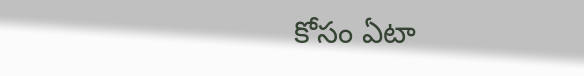కోసం ఏటా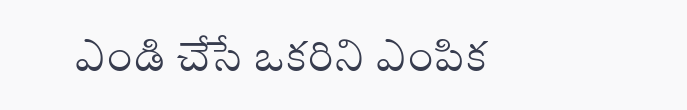ఎండి చేసే ఒకరిని ఎంపిక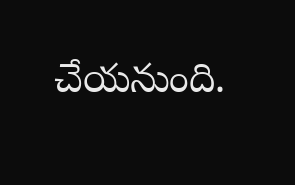చేయనుంది.